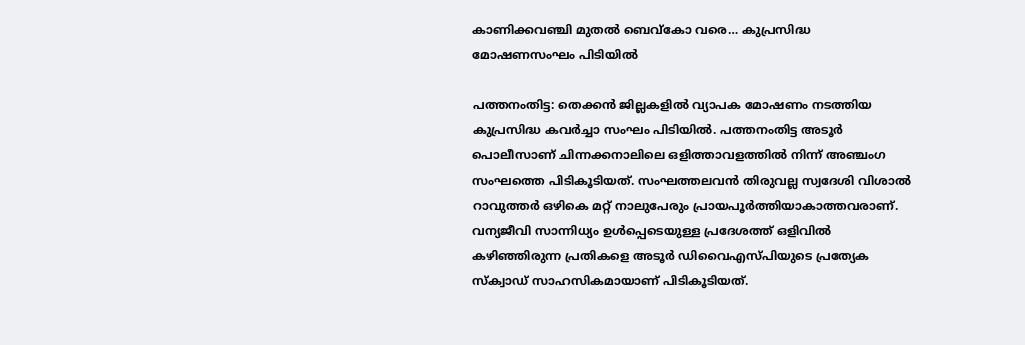കാണിക്കവഞ്ചി മുതൽ ബെവ്കോ വരെ… കുപ്രസിദ്ധ മോഷണസംഘം പിടിയിൽ

പത്തനംതിട്ട: തെക്കൻ ജില്ലകളിൽ വ്യാപക മോഷണം നടത്തിയ കുപ്രസിദ്ധ കവർച്ചാ സംഘം പിടിയിൽ. പത്തനംതിട്ട അടൂർ പൊലീസാണ് ചിന്നക്കനാലിലെ ഒളിത്താവളത്തിൽ നിന്ന് അഞ്ചംഗ സംഘത്തെ പിടികൂടിയത്. സംഘത്തലവൻ തിരുവല്ല സ്വദേശി വിശാൽ റാവുത്തർ ഒഴികെ മറ്റ് നാലുപേരും പ്രായപൂർത്തിയാകാത്തവരാണ്. വന്യജീവി സാന്നിധ്യം ഉൾപ്പെടെയുള്ള പ്രദേശത്ത് ഒളിവിൽ കഴിഞ്ഞിരുന്ന പ്രതികളെ അടൂർ ഡിവൈഎസ്പിയുടെ പ്രത്യേക സ്ക്വാഡ് സാഹസികമായാണ് പിടികൂടിയത്.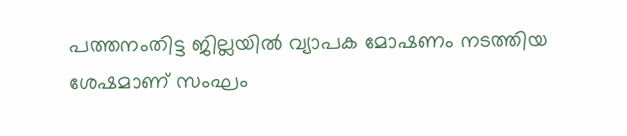പത്തനംതിട്ട ജില്ലയിൽ വ്യാപക മോഷണം നടത്തിയ ശേഷമാണ് സംഘം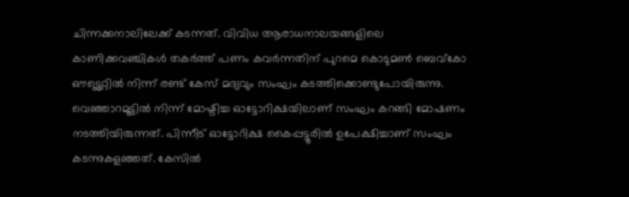ചിന്നക്കനാലിലേക്ക് കടന്നത്. വിവിധ ആരാധനാലയങ്ങളിലെ കാണിക്കവഞ്ചികൾ തകർത്ത് പണം കവർന്നതിന് പുറമെ കൊടുമൺ ബെവ്കോ ഔട്ട്ലെറ്റിൽ നിന്ന് രണ്ട് കേസ് മദ്യവും സംഘം കടത്തിക്കൊണ്ടുപോയിരുന്നു. വെഞ്ഞാറമൂട്ടിൽ നിന്ന് മോഷ്ടിച്ച ഓട്ടോറിക്ഷയിലാണ് സംഘം കറങ്ങി മോഷണം നടത്തിയിരുന്നത്. പിന്നീട് ഓട്ടോറിക്ഷ കൈപ്പട്ടൂരിൽ ഉപേക്ഷിച്ചാണ് സംഘം കടന്നുകളഞ്ഞത്. കേസിൽ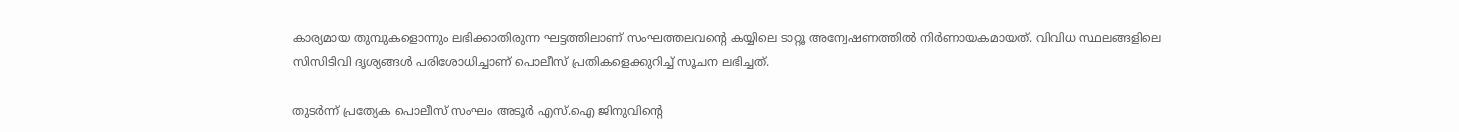കാര്യമായ തുമ്പുകളൊന്നും ലഭിക്കാതിരുന്ന ഘട്ടത്തിലാണ് സംഘത്തലവന്റെ കയ്യിലെ ടാറ്റൂ അന്വേഷണത്തിൽ നിർണായകമായത്. വിവിധ സ്ഥലങ്ങളിലെ സിസിടിവി ദൃശ്യങ്ങൾ പരിശോധിച്ചാണ് പൊലീസ് പ്രതികളെക്കുറിച്ച് സൂചന ലഭിച്ചത്.

തുടർന്ന് പ്രത്യേക പൊലീസ് സംഘം അടൂർ എസ്.ഐ ജിനുവിന്റെ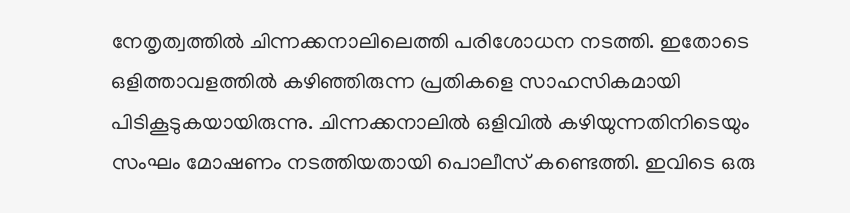നേതൃത്വത്തിൽ ചിന്നക്കനാലിലെത്തി പരിശോധന നടത്തി. ഇതോടെ ഒളിത്താവളത്തിൽ കഴിഞ്ഞിരുന്ന പ്രതികളെ സാഹസികമായി പിടികൂടുകയായിരുന്നു. ചിന്നക്കനാലിൽ ഒളിവിൽ കഴിയുന്നതിനിടെയും സംഘം മോഷണം നടത്തിയതായി പൊലീസ് കണ്ടെത്തി. ഇവിടെ ഒരു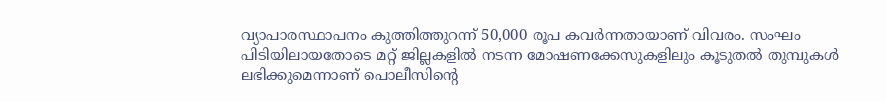വ്യാപാരസ്ഥാപനം കുത്തിത്തുറന്ന് 50,000 രൂപ കവർന്നതായാണ് വിവരം. സംഘം പിടിയിലായതോടെ മറ്റ് ജില്ലകളിൽ നടന്ന മോഷണക്കേസുകളിലും കൂടുതൽ തുമ്പുകൾ ലഭിക്കുമെന്നാണ് പൊലീസിന്റെ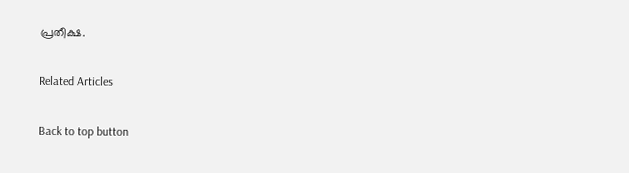പ്രതീക്ഷ.

Related Articles

Back to top button